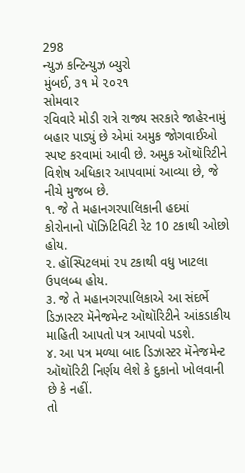298
ન્યુઝ કન્ટિન્યુઝ બ્યુરો
મુંબઈ, ૩૧ મે ૨૦૨૧
સોમવાર
રવિવારે મોડી રાત્રે રાજ્ય સરકારે જાહેરનામું બહાર પાડ્યું છે એમાં અમુક જોગવાઈઓ સ્પષ્ટ કરવામાં આવી છે. અમુક ઑથૉરિટીને વિશેષ અધિકાર આપવામાં આવ્યા છે, જે નીચે મુજબ છે.
૧. જે તે મહાનગરપાલિકાની હદમાં કોરોનાનો પૉઝિટિવિટી રેટ 10 ટકાથી ઓછો હોય.
૨. હૉસ્પિટલમાં ૨૫ ટકાથી વધુ ખાટલા ઉપલબ્ધ હોય.
૩. જે તે મહાનગરપાલિકાએ આ સંદર્ભે ડિઝાસ્ટર મૅનેજમેન્ટ ઑથૉરિટીને આંકડાકીય માહિતી આપતો પત્ર આપવો પડશે.
૪. આ પત્ર મળ્યા બાદ ડિઝાસ્ટર મૅનેજમેન્ટ ઑથૉરિટી નિર્ણય લેશે કે દુકાનો ખોલવાની છે કે નહીં.
તો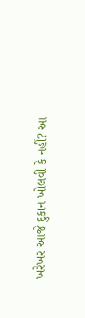ખરેખર આજે દુકાન ખોલવી કે નહીં? આ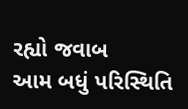રહ્યો જવાબ
આમ બધું પરિસ્થિતિ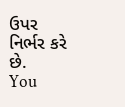ઉપર નિર્ભર કરે છે.
You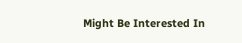Might Be Interested In